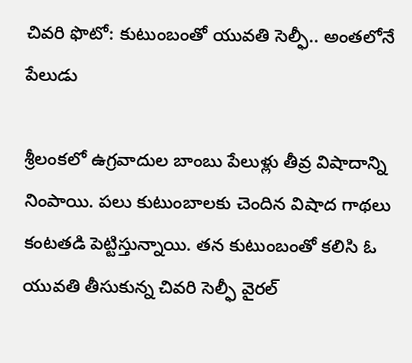చివరి ఫొటో: కుటుంబంతో యువతి సెల్ఫీ.. అంతలోనే పేలుడు

శ్రీలంకలో ఉగ్రవాదుల బాంబు పేలుళ్లు తీవ్ర విషాదాన్ని నింపాయి. పలు కుటుంబాలకు చెందిన విషాద గాథలు కంటతడి పెట్టిస్తున్నాయి. తన కుటుంబంతో కలిసి ఓ యువతి తీసుకున్న చివరి సెల్ఫీ వైరల్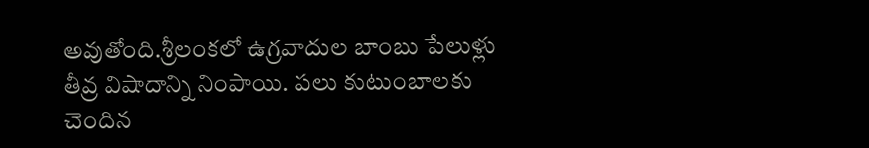అవుతోంది.శ్రీలంకలో ఉగ్రవాదుల బాంబు పేలుళ్లు తీవ్ర విషాదాన్ని నింపాయి. పలు కుటుంబాలకు చెందిన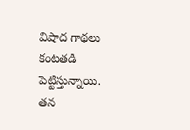విషాద గాథలు కంటతడి పెట్టిస్తున్నాయి. తన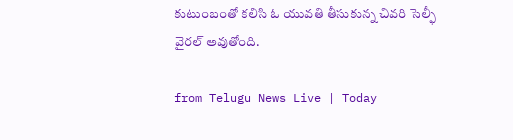కుటుంబంతో కలిసి ఓ యువతి తీసుకున్న చివరి సెల్ఫీ వైరల్ అవుతోంది.

from Telugu News Live | Today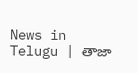News in Telugu | తాజా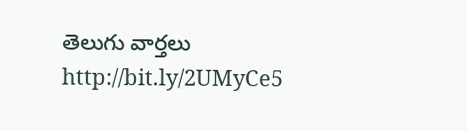తెలుగు వార్తలు http://bit.ly/2UMyCe5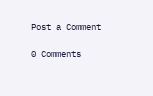Post a Comment

0 Comments